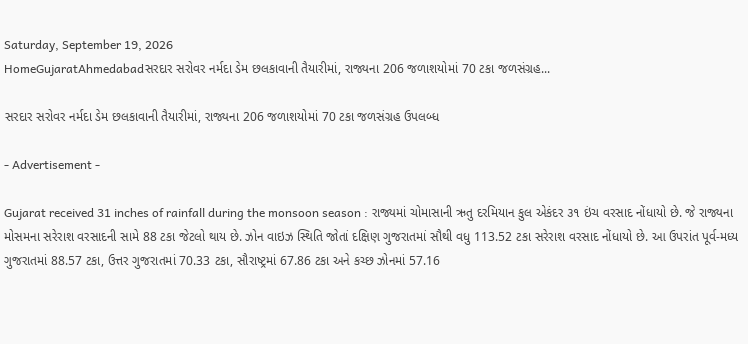Saturday, September 19, 2026
HomeGujaratAhmedabadસરદાર સરોવર નર્મદા ડેમ છલકાવાની તૈયારીમાં, રાજ્યના 206 જળાશયોમાં 70 ટકા જળસંગ્રહ...

સરદાર સરોવર નર્મદા ડેમ છલકાવાની તૈયારીમાં, રાજ્યના 206 જળાશયોમાં 70 ટકા જળસંગ્રહ ઉપલબ્ધ

- Advertisement -

Gujarat received 31 inches of rainfall during the monsoon season : રાજ્યમાં ચોમાસાની ઋતુ દરમિયાન કુલ એકંદર ૩૧ ઇંચ વરસાદ નોંધાયો છે. જે રાજ્યના મોસમના સરેરાશ વરસાદની સામે 88 ટકા જેટલો થાય છે. ઝોન વાઇઝ સ્થિતિ જોતાં દક્ષિણ ગુજરાતમાં સૌથી વધુ 113.52 ટકા સરેરાશ વરસાદ નોંધાયો છે. આ ઉપરાંત પૂર્વ-મધ્ય ગુજરાતમાં 88.57 ટકા, ઉત્તર ગુજરાતમાં 70.33 ટકા, સૌરાષ્ટ્રમાં 67.86 ટકા અને કચ્છ ઝોનમાં 57.16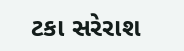ટકા સરેરાશ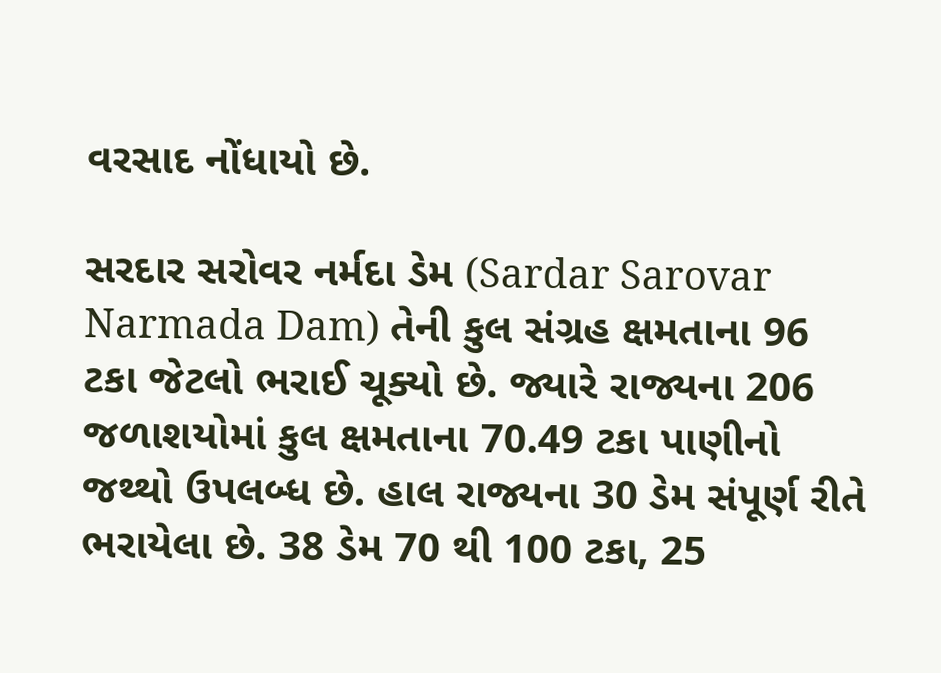વરસાદ નોંધાયો છે.

સરદાર સરોવર નર્મદા ડેમ (Sardar Sarovar Narmada Dam) તેની કુલ સંગ્રહ ક્ષમતાના 96 ટકા જેટલો ભરાઈ ચૂક્યો છે. જ્યારે રાજ્યના 206 જળાશયોમાં કુલ ક્ષમતાના 70.49 ટકા પાણીનો જથ્થો ઉપલબ્ધ છે. હાલ રાજ્યના 30 ડેમ સંપૂર્ણ રીતે ભરાયેલા છે. 38 ડેમ 70 થી 100 ટકા, 25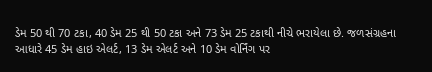ડેમ 50 થી 70 ટકા, 40 ડેમ 25 થી 50 ટકા અને 73 ડેમ 25 ટકાથી નીચે ભરાયેલા છે. જળસંગ્રહના આધારે 45 ડેમ હાઇ એલર્ટ, 13 ડેમ એલર્ટ અને 10 ડેમ વોર્નિંગ પર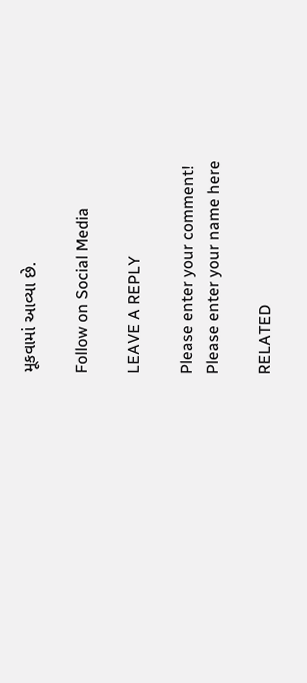મૂકવામાં આવ્યા છે.

Follow on Social Media

LEAVE A REPLY

Please enter your comment!
Please enter your name here

RELATED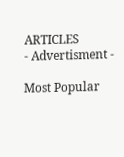ARTICLES
- Advertisment -

Most Popular